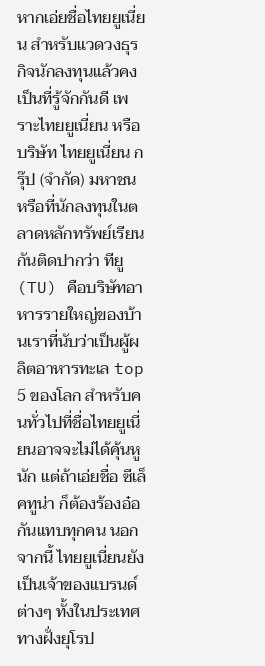หากเอ่ยชื่อไทยยูเนี่ยน สำหรับแวดวงธุรกิจนักลงทุนแล้วคงเป็นที่รู้จักกันดี เพราะไทยยูเนี่ยน หรือบริษัท ไทยยูเนี่ยน กรุ๊ป (จำกัด) มหาชน หรือที่นักลงทุนในตลาดหลักทรัพย์เรียนกันติดปากว่า ทียู (TU) คือบริษัทอาหารรายใหญ่ของบ้านเราที่นับว่าเป็นผู้ผลิตอาหารทะเล top 5 ของโลก สำหรับคนทั่วไปที่ชื่อไทยยูเนี่ยนอาจจะไม่ได้คุ้นหูนัก แต่ถ้าเอ่ยชื่อ ซีเล็คทูน่า ก็ต้องร้องอ๋อกันแทบทุกคน นอกจากนี้ ไทยยูเนี่ยนยังเป็นเจ้าของแบรนด์ต่างๆ ทั้งในประเทศทางฝั่งยุโรป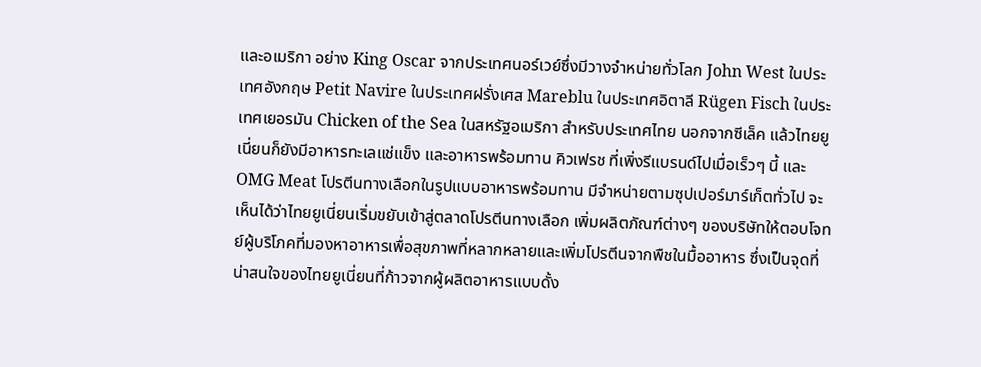และอเมริกา อย่าง King Oscar จากประเทศนอร์เวย์ซึ่งมีวางจำหน่ายทั่วโลก John West ในประเทศอังกฤษ Petit Navire ในประเทศฝรั่งเศส Mareblu ในประเทศอิตาลี Rügen Fisch ในประเทศเยอรมัน Chicken of the Sea ในสหรัฐอเมริกา สำหรับประเทศไทย นอกจากซีเล็ค แล้วไทยยูเนี่ยนก็ยังมีอาหารทะเลแช่แข็ง และอาหารพร้อมทาน คิวเฟรช ที่เพิ่งรีแบรนด์ไปเมื่อเร็วๆ นี้ และ OMG Meat โปรตีนทางเลือกในรูปแบบอาหารพร้อมทาน มีจำหน่ายตามซุปเปอร์มาร์เก็ตทั่วไป จะเห็นได้ว่าไทยยูเนี่ยนเริ่มขยับเข้าสู่ตลาดโปรตีนทางเลือก เพิ่มผลิตภัณฑ์ต่างๆ ของบริษัทให้ตอบโจทย์ผู้บริโภคที่มองหาอาหารเพื่อสุขภาพที่หลากหลายและเพิ่มโปรตีนจากพืชในมื้ออาหาร ซึ่งเป็นจุดที่น่าสนใจของไทยยูเนี่ยนที่ก้าวจากผู้ผลิตอาหารแบบดั้ง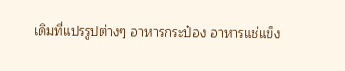เดิมที่แปรรูปต่างๆ อาหารกระป๋อง อาหารแช่แข็ง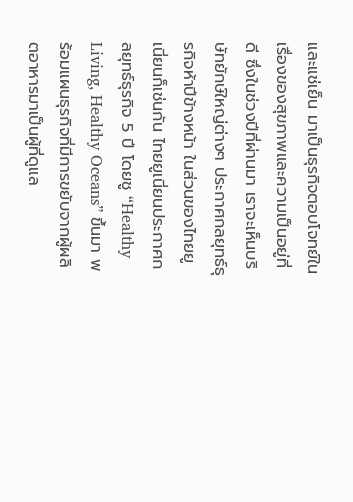และแช่เย็น มาเป็นธุรกิจตอบโจทย์ในเรื่องของสุขภาพและความเป็นอยู่ที่ดี ซึ่งในช่วงปีที่ผ่านมา เราจะเห็นบริษัทยักษ์ใหญ่ต่างๆ ประกาศกลยุทธ์ธุรกิจห้าปีข้างหน้า ในส่วนของไทยยูเนี่ยนก็เช่นกัน ไทยยูเนี่ยนประกาศกลยุทธ์ธุรกิจ 5 ปี โดยชู “Healthy Living, Healthy Oceans” ขึ้นมา พร้อมแผนธุรกิจที่มีการขยับจากผู้ผลิตอาหารมาเป็นผู้ที่ดูแล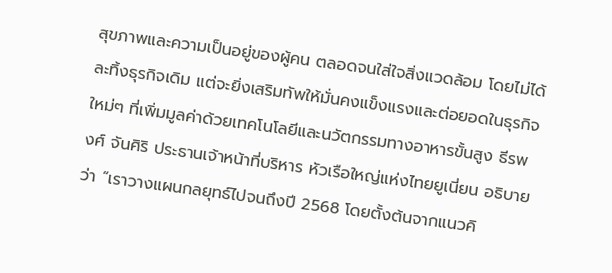สุขภาพและความเป็นอยู่ของผู้คน ตลอดจนใส่ใจสิ่งแวดล้อม โดยไม่ได้ละทิ้งธุรกิจเดิม แต่จะยิ่งเสริมทัพให้มั่นคงแข็งแรงและต่อยอดในธุรกิจใหม่ๆ ที่เพิ่มมูลค่าด้วยเทคโนโลยีและนวัตกรรมทางอาหารขั้นสูง ธีรพงศ์ จันศิริ ประธานเจ้าหน้าที่บริหาร หัวเรือใหญ่แห่งไทยยูเนี่ยน อธิบายว่า “เราวางแผนกลยุทธ์ไปจนถึงปี 2568 โดยตั้งต้นจากแนวคิ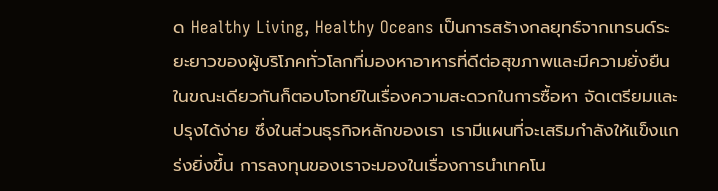ด Healthy Living, Healthy Oceans เป็นการสร้างกลยุทธ์จากเทรนด์ระยะยาวของผู้บริโภคทั่วโลกที่มองหาอาหารที่ดีต่อสุขภาพและมีความยั่งยืน ในขณะเดียวกันก็ตอบโจทย์ในเรื่องความสะดวกในการซื้อหา จัดเตรียมและปรุงได้ง่าย ซึ่งในส่วนธุรกิจหลักของเรา เรามีแผนที่จะเสริมกำลังให้แข็งแกร่งยิ่งขึ้น การลงทุนของเราจะมองในเรื่องการนำเทคโน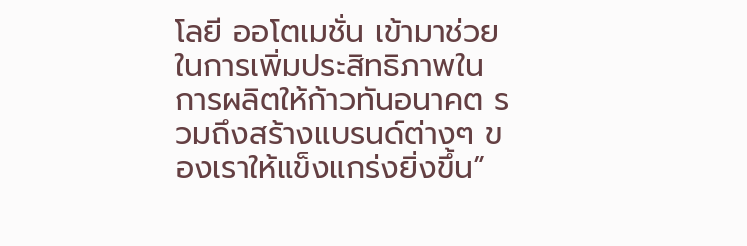โลยี ออโตเมชั่น เข้ามาช่วยในการเพิ่มประสิทธิภาพในการผลิตให้ก้าวทันอนาคต รวมถึงสร้างแบรนด์ต่างๆ ของเราให้แข็งแกร่งยิ่งขึ้น”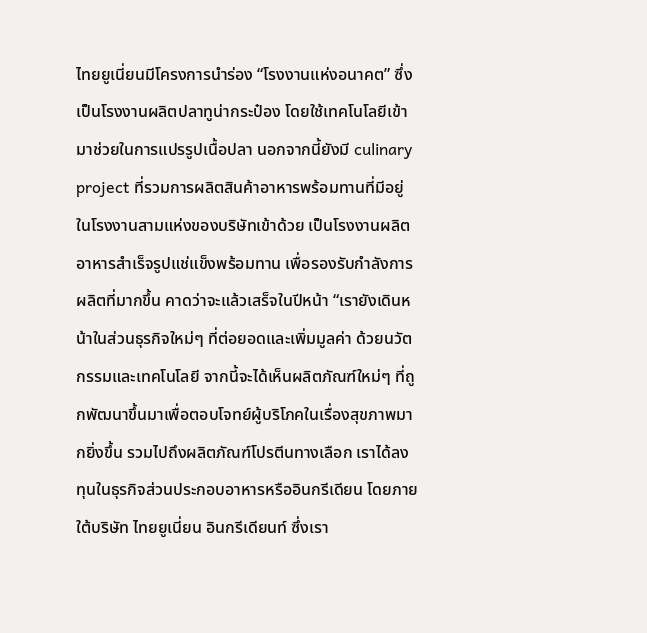ไทยยูเนี่ยนมีโครงการนำร่อง “โรงงานแห่งอนาคต” ซึ่งเป็นโรงงานผลิตปลาทูน่ากระป๋อง โดยใช้เทคโนโลยีเข้ามาช่วยในการแปรรูปเนื้อปลา นอกจากนี้ยังมี culinary project ที่รวมการผลิตสินค้าอาหารพร้อมทานที่มีอยู่ในโรงงานสามแห่งของบริษัทเข้าด้วย เป็นโรงงานผลิตอาหารสำเร็จรูปแช่แข็งพร้อมทาน เพื่อรองรับกำลังการผลิตที่มากขึ้น คาดว่าจะแล้วเสร็จในปีหน้า “เรายังเดินหน้าในส่วนธุรกิจใหม่ๆ ที่ต่อยอดและเพิ่มมูลค่า ด้วยนวัตกรรมและเทคโนโลยี จากนี้จะได้เห็นผลิตภัณฑ์ใหม่ๆ ที่ถูกพัฒนาขึ้นมาเพื่อตอบโจทย์ผู้บริโภคในเรื่องสุขภาพมากยิ่งขึ้น รวมไปถึงผลิตภัณฑ์โปรตีนทางเลือก เราได้ลงทุนในธุรกิจส่วนประกอบอาหารหรืออินกรีเดียน โดยภายใต้บริษัท ไทยยูเนี่ยน อินกรีเดียนท์ ซึ่งเรา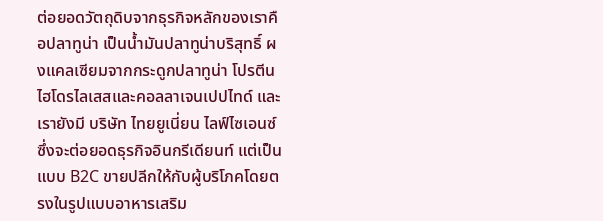ต่อยอดวัตถุดิบจากธุรกิจหลักของเราคือปลาทูน่า เป็นน้ำมันปลาทูน่าบริสุทธิ์ ผงแคลเซียมจากกระดูกปลาทูน่า โปรตีนไฮโดรไลเสสและคอลลาเจนเปปไทด์ และเรายังมี บริษัท ไทยยูเนี่ยน ไลฟ์ไซเอนซ์ ซึ่งจะต่อยอดธุรกิจอินกรีเดียนท์ แต่เป็นแบบ B2C ขายปลีกให้กับผู้บริโภคโดยตรงในรูปแบบอาหารเสริม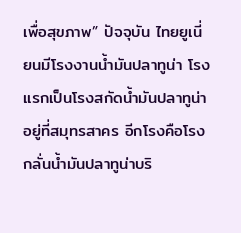เพื่อสุขภาพ” ปัจจุบัน ไทยยูเนี่ยนมีโรงงานน้ำมันปลาทูน่า โรงแรกเป็นโรงสกัดน้ำมันปลาทูน่า อยู่ที่สมุทรสาคร อีกโรงคือโรงกลั่นน้ำมันปลาทูน่าบริ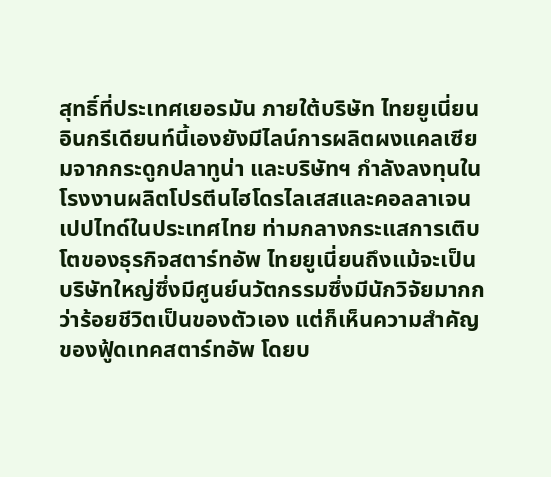สุทธิ์ที่ประเทศเยอรมัน ภายใต้บริษัท ไทยยูเนี่ยน อินกรีเดียนท์นี้เองยังมีไลน์การผลิตผงแคลเซียมจากกระดูกปลาทูน่า และบริษัทฯ กำลังลงทุนในโรงงานผลิตโปรตีนไฮโดรไลเสสและคอลลาเจนเปปไทด์ในประเทศไทย ท่ามกลางกระแสการเติบโตของธุรกิจสตาร์ทอัพ ไทยยูเนี่ยนถึงแม้จะเป็นบริษัทใหญ่ซึ่งมีศูนย์นวัตกรรมซึ่งมีนักวิจัยมากกว่าร้อยชีวิตเป็นของตัวเอง แต่ก็เห็นความสำคัญของฟู้ดเทคสตาร์ทอัพ โดยบ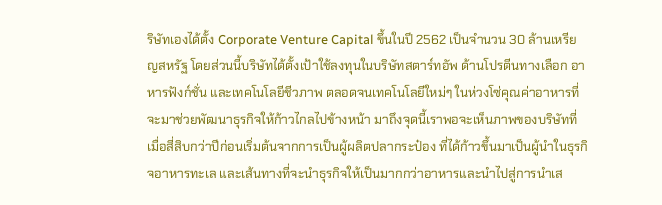ริษัทเองได้ตั้ง Corporate Venture Capital ขึ้นในปี 2562 เป็นจำนวน 30 ล้านเหรียญสหรัฐ โดยส่วนนี้บริษัทได้ตั้งเป้าใช้ลงทุนในบริษัทสตาร์ทอัพ ด้านโปรตีนทางเลือก อาหารฟังก์ชั่น และเทคโนโลยีชีวภาพ ตลอดจนเทคโนโลยีใหม่ๆ ในห่วงโซ่คุณค่าอาหารที่จะมาช่วยพัฒนาธุรกิจให้ก้าวไกลไปข้างหน้า มาถึงจุดนี้เราพอจะเห็นภาพของบริษัทที่เมื่อสี่สิบกว่าปีก่อนเริ่มต้นจากการเป็นผู้ผลิตปลากระป๋อง ที่ได้ก้าวขึ้นมาเป็นผู้นำในธุรกิจอาหารทะเล และเส้นทางที่จะนำธุรกิจให้เป็นมากกว่าอาหารและนำไปสู่การนำเส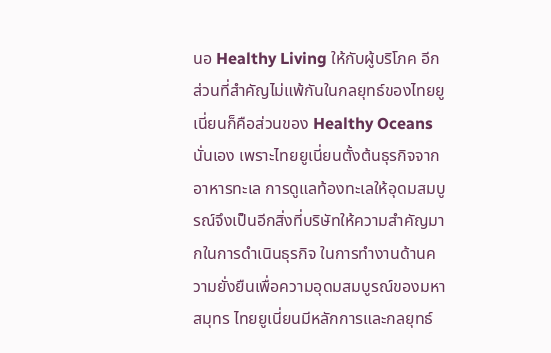นอ Healthy Living ให้กับผู้บริโภค อีกส่วนที่สำคัญไม่แพ้กันในกลยุทธ์ของไทยยูเนี่ยนก็คือส่วนของ Healthy Oceans นั่นเอง เพราะไทยยูเนี่ยนตั้งต้นธุรกิจจากอาหารทะเล การดูแลท้องทะเลให้อุดมสมบูรณ์จึงเป็นอีกสิ่งที่บริษัทให้ความสำคัญมากในการดำเนินธุรกิจ ในการทำงานด้านความยั่งยืนเพื่อความอุดมสมบูรณ์ของมหาสมุทร ไทยยูเนี่ยนมีหลักการและกลยุทธ์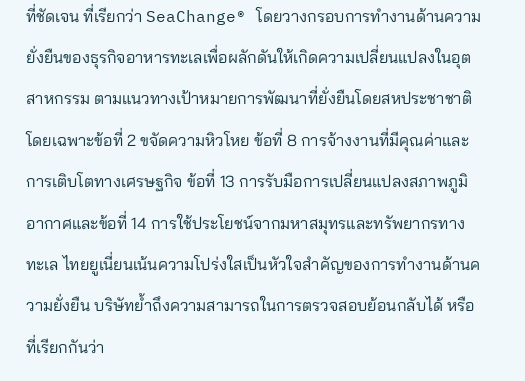ที่ชัดเจน ที่เรียกว่า SeaChange® โดยวางกรอบการทำงานด้านความยั่งยืนของธุรกิจอาหารทะเลเพื่อผลักดันให้เกิดความเปลี่ยนแปลงในอุตสาหกรรม ตามแนวทางเป้าหมายการพัฒนาที่ยั่งยืนโดยสหประชาชาติ โดยเฉพาะข้อที่ 2 ขจัดความหิวโหย ข้อที่ 8 การจ้างงานที่มีคุณค่าและการเติบโตทางเศรษฐกิจ ข้อที่ 13 การรับมือการเปลี่ยนแปลงสภาพภูมิอากาศและข้อที่ 14 การใช้ประโยชน์จากมหาสมุทรและทรัพยากรทางทะเล ไทยยูเนี่ยนเน้นความโปร่งใสเป็นหัวใจสำคัญของการทำงานด้านความยั่งยืน บริษัทย้ำถึงความสามารถในการตรวจสอบย้อนกลับได้ หรือที่เรียกกันว่า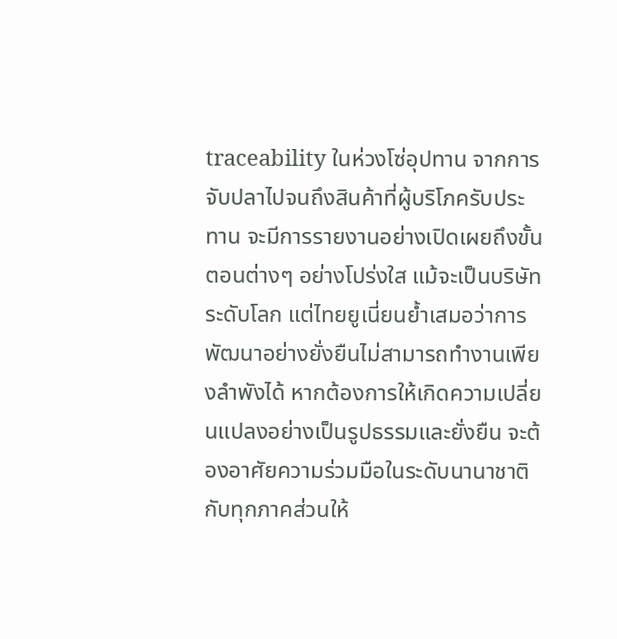traceability ในห่วงโซ่อุปทาน จากการจับปลาไปจนถึงสินค้าที่ผู้บริโภครับประทาน จะมีการรายงานอย่างเปิดเผยถึงขั้นตอนต่างๆ อย่างโปร่งใส แม้จะเป็นบริษัทระดับโลก แต่ไทยยูเนี่ยนย้ำเสมอว่าการพัฒนาอย่างยั่งยืนไม่สามารถทำงานเพียงลำพังได้ หากต้องการให้เกิดความเปลี่ยนแปลงอย่างเป็นรูปธรรมและยั่งยืน จะต้องอาศัยความร่วมมือในระดับนานาชาติกับทุกภาคส่วนให้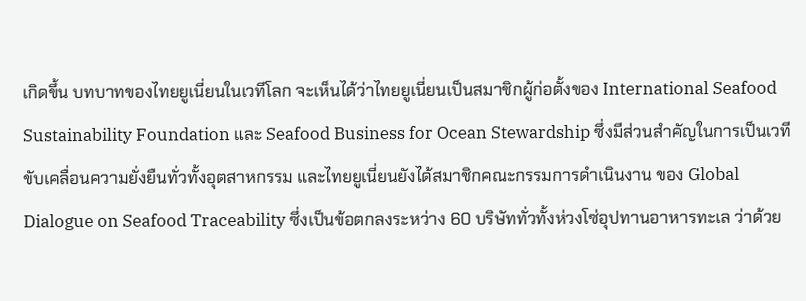เกิดขึ้น บทบาทของไทยยูเนี่ยนในเวทีโลก จะเห็นได้ว่าไทยยูเนี่ยนเป็นสมาชิกผู้ก่อตั้งของ International Seafood Sustainability Foundation และ Seafood Business for Ocean Stewardship ซึ่งมีส่วนสำคัญในการเป็นเวทีขับเคลื่อนความยั่งยืนทั่วทั้งอุตสาหกรรม และไทยยูเนี่ยนยังได้สมาชิกคณะกรรมการดำเนินงาน ของ Global Dialogue on Seafood Traceability ซึ่งเป็นข้อตกลงระหว่าง 60 บริษัททั่วทั้งห่วงโซ่อุปทานอาหารทะเล ว่าด้วย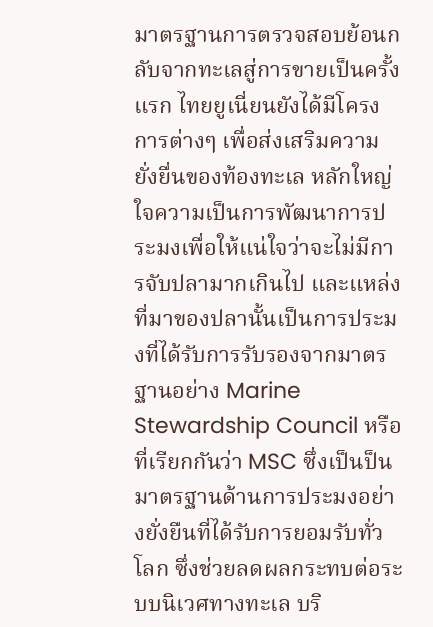มาตรฐานการตรวจสอบย้อนกลับจากทะเลสู่การขายเป็นครั้งแรก ไทยยูเนี่ยนยังได้มีโครงการต่างๆ เพื่อส่งเสริมความยั่งยื่นของท้องทะเล หลักใหญ่ใจความเป็นการพัฒนาการประมงเพื่อให้แน่ใจว่าจะไม่มีการจับปลามากเกินไป และแหล่งที่มาของปลานั้นเป็นการประมงที่ได้รับการรับรองจากมาตรฐานอย่าง Marine Stewardship Council หรือที่เรียกกันว่า MSC ซึ่งเป็นป็นมาตรฐานด้านการประมงอย่างยั่งยืนที่ได้รับการยอมรับทั่วโลก ซึ่งช่วยลดผลกระทบต่อระบบนิเวศทางทะเล บริ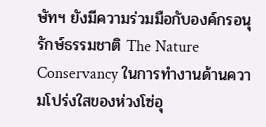ษัทฯ ยังมีความร่วมมือกับองค์กรอนุรักษ์ธรรมชาติ The Nature Conservancy ในการทำงานด้านความโปร่งใสของห่วงโซ่อุ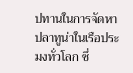ปทานในการจัดหาปลาทูน่าในเรือประมงทั่วโลก ซึ่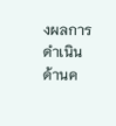งผลการดำเนินด้านค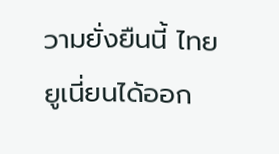วามยั่งยืนนี้ ไทยยูเนี่ยนได้ออก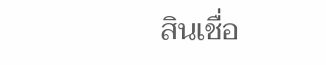สินเชื่อ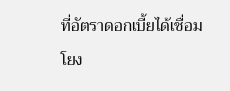ที่อัตราดอกเบี้ยได้เชื่อมโยง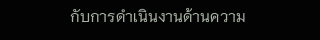กับการดำเนินงานด้านความ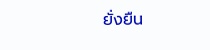ยั่งยืน